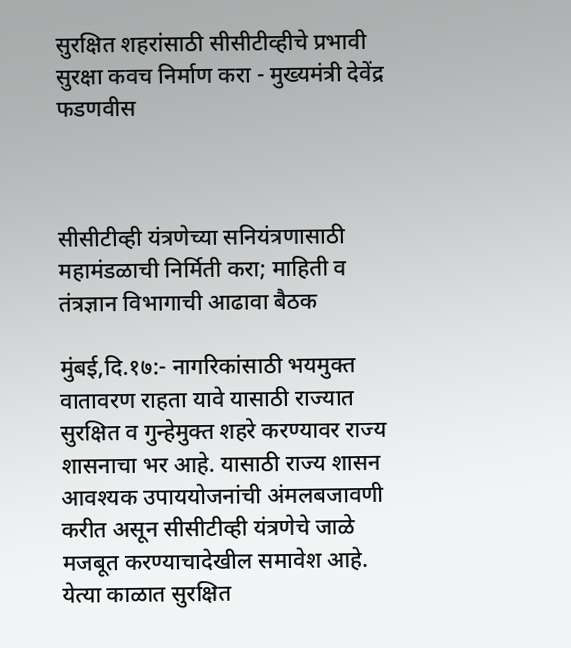सुरक्षित शहरांसाठी सीसीटीव्हीचे प्रभावी सुरक्षा कवच निर्माण करा - मुख्यमंत्री देवेंद्र फडणवीस



सीसीटीव्ही यंत्रणेच्या सनियंत्रणासाठी महामंडळाची निर्मिती करा; माहिती व तंत्रज्ञान विभागाची आढावा बैठक

मुंबई,दि.१७:- नागरिकांसाठी भयमुक्त वातावरण राहता यावे यासाठी राज्यात सुरक्षित व गुन्हेमुक्त शहरे करण्यावर राज्य शासनाचा भर आहे. यासाठी राज्य शासन आवश्यक उपाययोजनांची अंमलबजावणी करीत असून सीसीटीव्ही यंत्रणेचे जाळे मजबूत करण्याचादेखील समावेश आहे. येत्या काळात सुरक्षित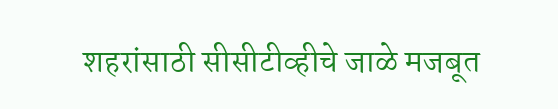शहरांसाठी सीसीटीव्हीचे जाळे मजबूत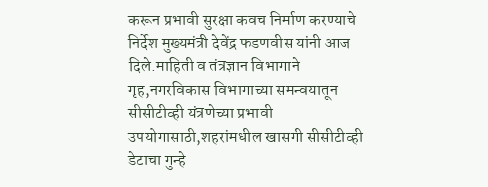करून प्रभावी सुरक्षा कवच निर्माण करण्याचे निर्देश मुख्यमंत्री देवेंद्र फडणवीस यांनी आज दिले.माहिती व तंत्रज्ञान विभागाने गृह,नगरविकास विभागाच्या समन्वयातून सीसीटीव्ही यंत्रणेच्या प्रभावी उपयोगासाठी,शहरांमधील खासगी सीसीटीव्ही डेटाचा गुन्हे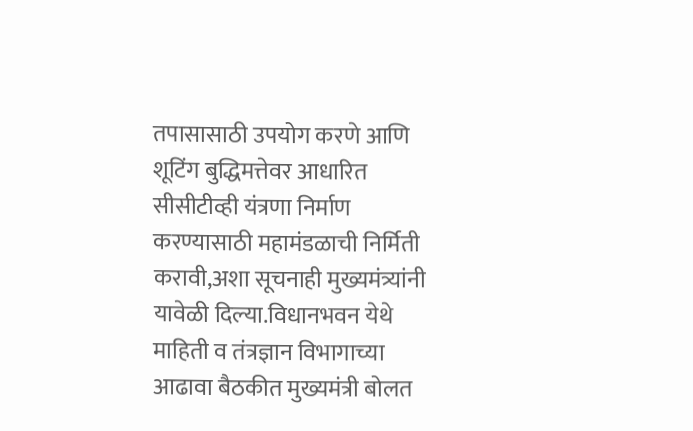तपासासाठी उपयोग करणे आणि शूटिंग बुद्धिमत्तेवर आधारित सीसीटीव्ही यंत्रणा निर्माण करण्यासाठी महामंडळाची निर्मिती करावी,अशा सूचनाही मुख्यमंत्र्यांनी यावेळी दिल्या.विधानभवन येथे माहिती व तंत्रज्ञान विभागाच्या आढावा बैठकीत मुख्यमंत्री बोलत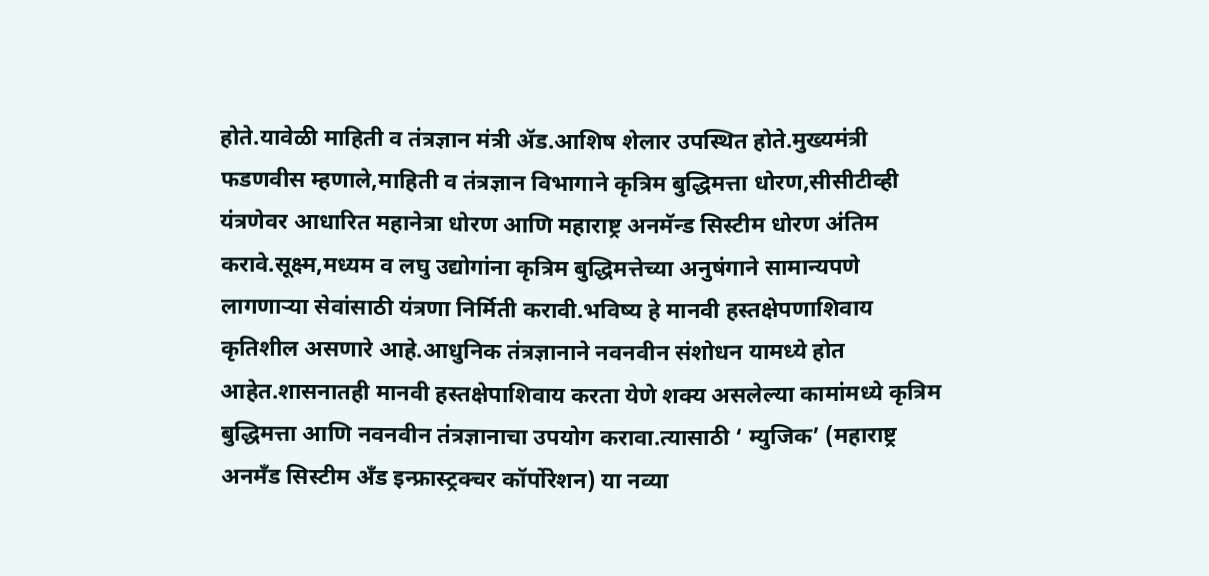होते.यावेळी माहिती व तंत्रज्ञान मंत्री ॲड.आशिष शेलार उपस्थित होते.मुख्यमंत्री फडणवीस म्हणाले,माहिती व तंत्रज्ञान विभागाने कृत्रिम बुद्धिमत्ता धोरण,सीसीटीव्ही यंत्रणेवर आधारित महानेत्रा धोरण आणि महाराष्ट्र अनमॅन्ड सिस्टीम धोरण अंतिम करावे.सूक्ष्म,मध्यम व लघु उद्योगांना कृत्रिम बुद्धिमत्तेच्या अनुषंगाने सामान्यपणे लागणाऱ्या सेवांसाठी यंत्रणा निर्मिती करावी.भविष्य हे मानवी हस्तक्षेपणाशिवाय कृतिशील असणारे आहे.आधुनिक तंत्रज्ञानाने नवनवीन संशोधन यामध्ये होत आहेत.शासनातही मानवी हस्तक्षेपाशिवाय करता येणे शक्य असलेल्या कामांमध्ये कृत्रिम बुद्धिमत्ता आणि नवनवीन तंत्रज्ञानाचा उपयोग करावा.त्यासाठी ‘ म्युजिक’ (महाराष्ट्र अनमँड सिस्टीम अँड इन्फ्रास्ट्रक्चर कॉर्पोरेशन) या नव्या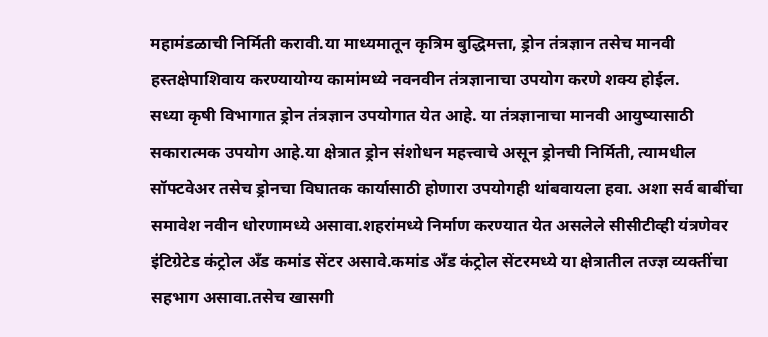महामंडळाची निर्मिती करावी.या माध्यमातून कृत्रिम बुद्धिमत्ता, ड्रोन तंत्रज्ञान तसेच मानवी हस्तक्षेपाशिवाय करण्यायोग्य कामांमध्ये नवनवीन तंत्रज्ञानाचा उपयोग करणे शक्य होईल.
सध्या कृषी विभागात ड्रोन तंत्रज्ञान उपयोगात येत आहे. या तंत्रज्ञानाचा मानवी आयुष्यासाठी सकारात्मक उपयोग आहे.या क्षेत्रात ड्रोन संशोधन महत्त्वाचे असून ड्रोनची निर्मिती, त्यामधील सॉफ्टवेअर तसेच ड्रोनचा विघातक कार्यासाठी होणारा उपयोगही थांबवायला हवा. अशा सर्व बाबींचा समावेश नवीन धोरणामध्ये असावा.शहरांमध्ये निर्माण करण्यात येत असलेले सीसीटीव्ही यंत्रणेवर इंटिग्रेटेड कंट्रोल अँड कमांड सेंटर असावे.कमांड अँड कंट्रोल सेंटरमध्ये या क्षेत्रातील तज्ज्ञ व्यक्तींचा सहभाग असावा.तसेच खासगी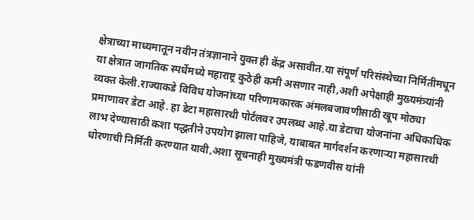क्षेत्राच्या माध्यमातून नवीन तंत्रज्ञानाने युक्त ही केंद्र असावीत.या संपूर्ण परिसंस्थेच्या निर्मितीमधून या क्षेत्रात जागतिक स्पर्धेमध्ये महाराष्ट्र कुठेही कमी असणार नाही,अशी अपेक्षाही मुख्यमंत्र्यांनी व्यक्त केली.राज्याकडे विविध योजनांच्या परिणामकारक अंमलबजावणीसाठी खूप मोठ्या प्रमाणावर डेटा आहे. हा डेटा महासारथी पोर्टलवर उपलब्ध आहे.या डेटाचा योजनांना अधिकाधिक लाभ देण्यासाठी कशा पद्धतीने उपयोग झाला पाहिजे, याबाबत मार्गदर्शन करणाऱ्या महासारथी धोरणाची निर्मिती करण्यात यावी,अशा सूचनाही मुख्यमंत्री फडणवीस यांनी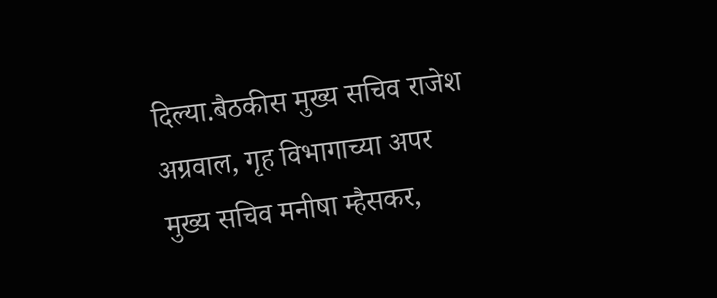दिल्या.बैठकीस मुख्य सचिव राजेश अग्रवाल, गृह विभागाच्या अपर मुख्य सचिव मनीषा म्हैसकर,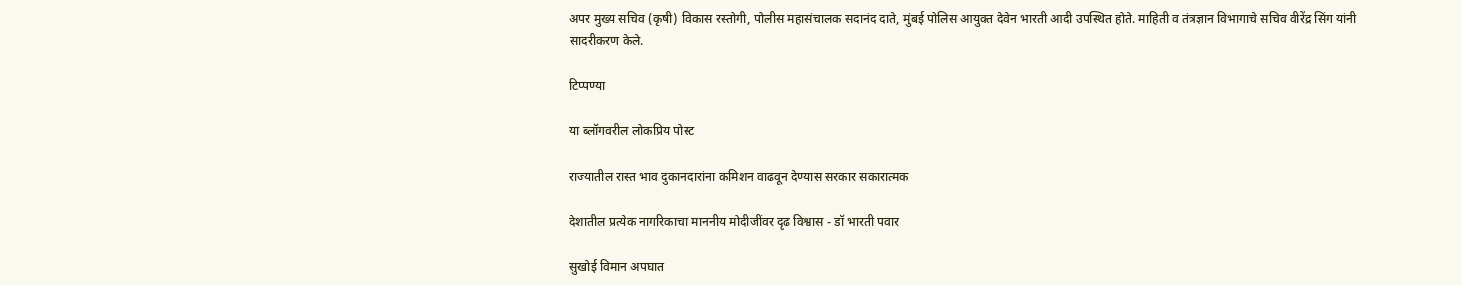अपर मुख्य सचिव (कृषी) विकास रस्तोगी, पोलीस महासंचालक सदानंद दाते, मुंबई पोलिस आयुक्त देवेन भारती आदी उपस्थित होते. माहिती व तंत्रज्ञान विभागाचे सचिव वीरेंद्र सिंग यांनी सादरीकरण केले.

टिप्पण्या

या ब्लॉगवरील लोकप्रिय पोस्ट

राज्यातील रास्त भाव दुकानदारांना कमिशन वाढवून देण्यास सरकार सकारात्मक

देशातील प्रत्येक नागरिकाचा माननीय मोदीजींवर दृढ विश्वास - डॉ भारती पवार

सुखोई विमान अपघात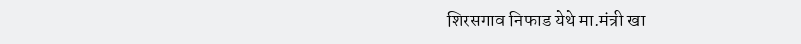शिरसगाव निफाड येथे मा.मंत्री खा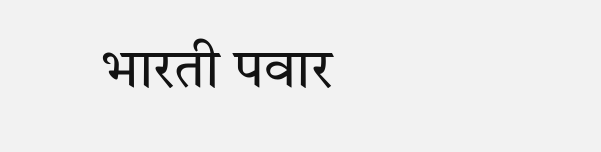भारती पवार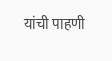यांची पाहणी